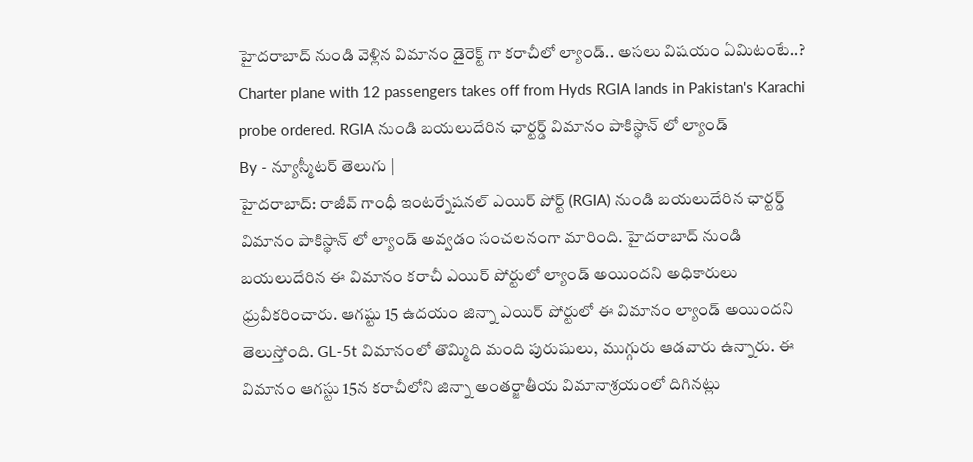హైదరాబాద్ నుండి వెళ్లిన విమానం డైరెక్ట్ గా కరాచీలో ల్యాండ్.. అసలు విషయం ఏమిటంటే..?
Charter plane with 12 passengers takes off from Hyds RGIA lands in Pakistan's Karachi probe ordered. RGIA నుండి బయలుదేరిన ఛార్టర్డ్ విమానం పాకిస్థాన్ లో ల్యాండ్
By - న్యూస్మీటర్ తెలుగు |
హైదరాబాద్: రాజీవ్ గాంధీ ఇంటర్నేషనల్ ఎయిర్ పోర్ట్ (RGIA) నుండి బయలుదేరిన ఛార్టర్డ్ విమానం పాకిస్థాన్ లో ల్యాండ్ అవ్వడం సంచలనంగా మారింది. హైదరాబాద్ నుండి బయలుదేరిన ఈ విమానం కరాచీ ఎయిర్ పోర్టులో ల్యాండ్ అయిందని అధికారులు ధ్రువీకరించారు. ఆగష్టు 15 ఉదయం జిన్నా ఎయిర్ పోర్టులో ఈ విమానం ల్యాండ్ అయిందని తెలుస్తోంది. GL-5t విమానంలో తొమ్మిది మంది పురుషులు, ముగ్గురు ఆడవారు ఉన్నారు. ఈ విమానం ఆగస్టు 15న కరాచీలోని జిన్నా అంతర్జాతీయ విమానాశ్రయంలో దిగినట్లు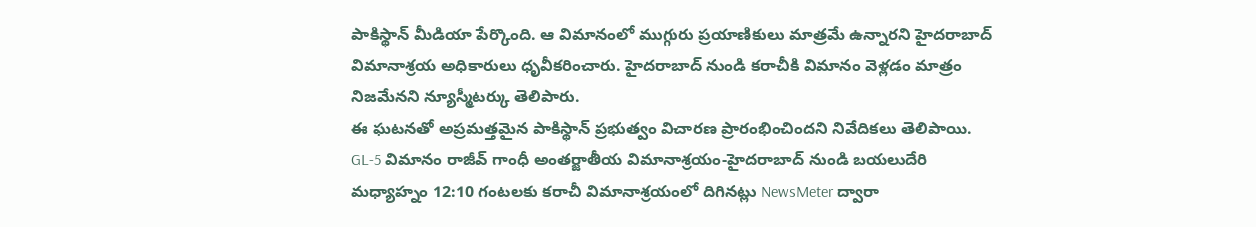పాకిస్థాన్ మీడియా పేర్కొంది. ఆ విమానంలో ముగ్గురు ప్రయాణికులు మాత్రమే ఉన్నారని హైదరాబాద్ విమానాశ్రయ అధికారులు ధృవీకరించారు. హైదరాబాద్ నుండి కరాచీకి విమానం వెళ్లడం మాత్రం నిజమేనని న్యూస్మీటర్కు తెలిపారు.
ఈ ఘటనతో అప్రమత్తమైన పాకిస్థాన్ ప్రభుత్వం విచారణ ప్రారంభించిందని నివేదికలు తెలిపాయి. GL-5 విమానం రాజీవ్ గాంధీ అంతర్జాతీయ విమానాశ్రయం-హైదరాబాద్ నుండి బయలుదేరి మధ్యాహ్నం 12:10 గంటలకు కరాచీ విమానాశ్రయంలో దిగినట్లు NewsMeter ద్వారా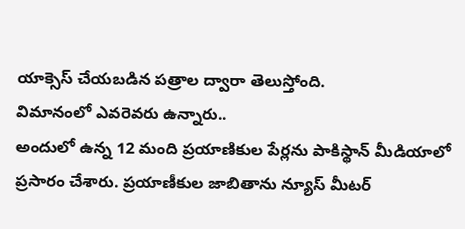యాక్సెస్ చేయబడిన పత్రాల ద్వారా తెలుస్తోంది.
విమానంలో ఎవరెవరు ఉన్నారు..
అందులో ఉన్న 12 మంది ప్రయాణికుల పేర్లను పాకిస్థాన్ మీడియాలో ప్రసారం చేశారు. ప్రయాణీకుల జాబితాను న్యూస్ మీటర్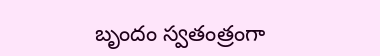బృందం స్వతంత్రంగా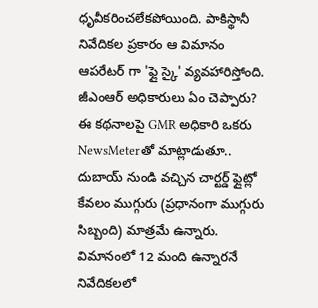ధృవీకరించలేకపోయింది. పాకిస్థానీ నివేదికల ప్రకారం ఆ విమానం ఆపరేటర్ గా 'ఫ్లై స్కై' వ్యవహారిస్తోంది.
జీఎంఆర్ అధికారులు ఏం చెప్పారు?
ఈ కథనాలపై GMR అధికారి ఒకరు NewsMeterతో మాట్లాడుతూ.. దుబాయ్ నుండి వచ్చిన చార్టర్డ్ ఫ్లైట్లో కేవలం ముగ్గురు (ప్రధానంగా ముగ్గురు సిబ్బంది) మాత్రమే ఉన్నారు. విమానంలో 12 మంది ఉన్నారనే నివేదికలలో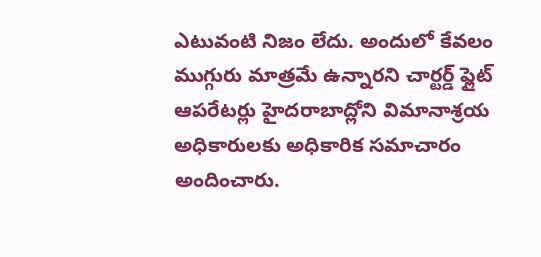ఎటువంటి నిజం లేదు. అందులో కేవలం ముగ్గురు మాత్రమే ఉన్నారని చార్టర్డ్ ఫ్లైట్ ఆపరేటర్లు హైదరాబాద్లోని విమానాశ్రయ అధికారులకు అధికారిక సమాచారం అందించారు.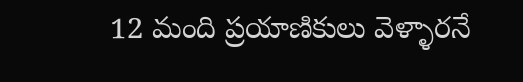12 మంది ప్రయాణికులు వెళ్ళారనే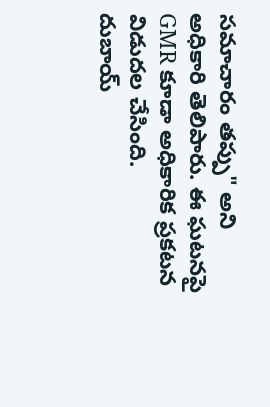సమాచారం తప్పు" అని అధికారి తెలిపారు. ఈ ఘటనపై GMR కూడా అధికారిక ప్రకటన విడుదల చేసింది.
దుబాయ్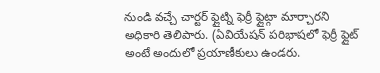నుండి వచ్చే చార్టర్ ఫ్లైట్ని ఫెర్రీ ఫ్లైట్గా మార్చారని అధికారి తెలిపారు. (ఏవియేషన్ పరిభాషలో ఫెర్రీ ఫ్లైట్ అంటే అందులో ప్రయాణీకులు ఉండరు.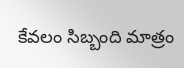కేవలం సిబ్బంది మాత్రం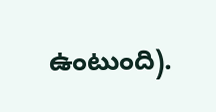ఉంటుంది).